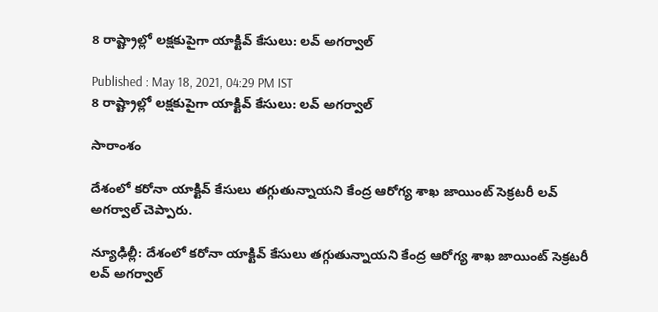8 రాష్ట్రాల్లో లక్షకుపైగా యాక్టివ్ కేసులు: లవ్ అగర్వాల్

Published : May 18, 2021, 04:29 PM IST
8 రాష్ట్రాల్లో లక్షకుపైగా యాక్టివ్ కేసులు: లవ్ అగర్వాల్

సారాంశం

దేశంలో కరోనా యాక్టివ్ కేసులు తగ్గుతున్నాయని కేంద్ర ఆరోగ్య శాఖ జాయింట్ సెక్రటరీ లవ్ అగర్వాల్ చెప్పారు.

న్యూఢిల్లీ: దేశంలో కరోనా యాక్టివ్ కేసులు తగ్గుతున్నాయని కేంద్ర ఆరోగ్య శాఖ జాయింట్ సెక్రటరీ లవ్ అగర్వాల్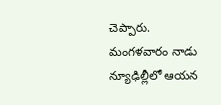చెప్పారు. మంగళవారం నాడు  న్యూఢిల్లీలో ఆయన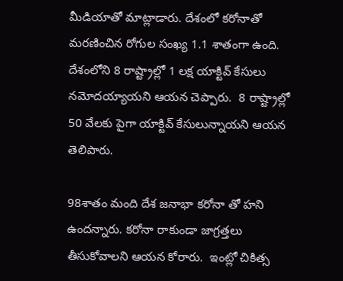మీడియాతో మాట్లాడారు. దేశంలో కరోనాతో మరణించిన రోగుల సంఖ్య 1.1 శాతంగా ఉంది. దేశంలోని 8 రాష్ట్రాల్లో 1 లక్ష యాక్టివ్ కేసులు నమోదయ్యాయని ఆయన చెప్పారు.  8 రాష్ట్రాల్లో 50 వేలకు పైగా యాక్టివ్ కేసులున్నాయని ఆయన తెలిపారు.

98శాతం మంది దేశ జనాభా కరోనా తో హని ఉందన్నారు. కరోనా రాకుండా జాగ్రత్తలు తీసుకోవాలని ఆయన కోరారు.  ఇంట్లో చికిత్స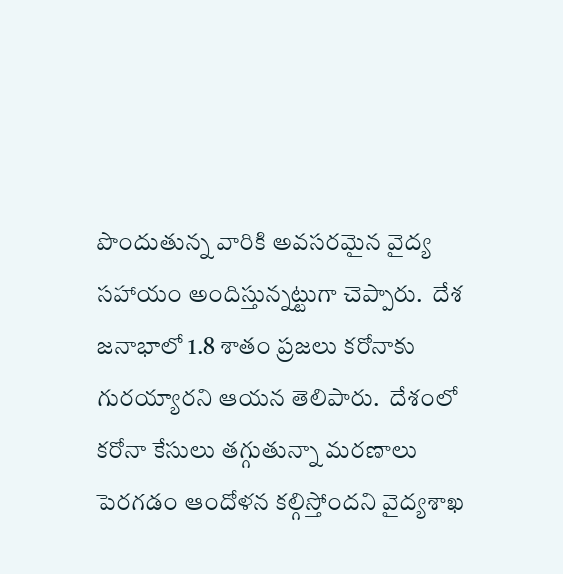పొందుతున్న వారికి అవసరమైన వైద్య సహాయం అందిస్తున్నట్టుగా చెప్పారు.  దేశ జనాభాలో 1.8 శాతం ప్రజలు కరోనాకు గురయ్యారని ఆయన తెలిపారు.  దేశంలో కరోనా కేసులు తగ్గుతున్నా మరణాలు పెరగడం ఆందోళన కల్గిస్తోందని వైద్యశాఖ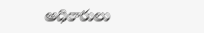అధికారులు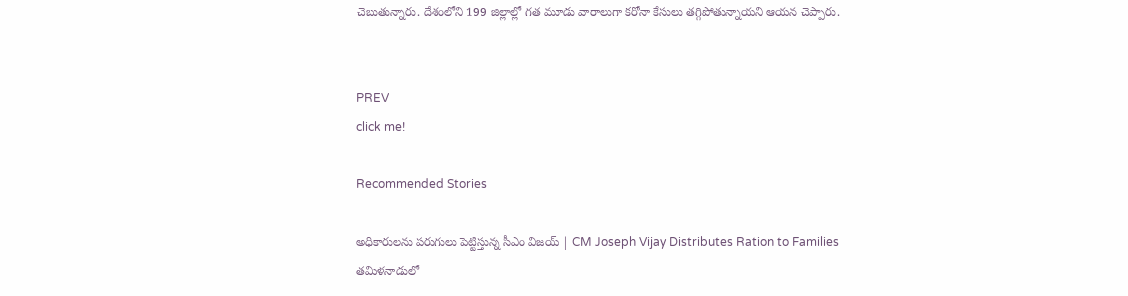చెబుతున్నారు. దేశంలోని 199 జిల్లాల్లో గత మూడు వారాలుగా కరోనా కేసులు తగ్గిపోతున్నాయని ఆయన చెప్పారు.


PREV
click me!

Recommended Stories

అధికారులను పరుగులు పెట్టిస్తున్న సీఎం విజయ్ | CM Joseph Vijay Distributes Ration to Families
తమిళనాడులో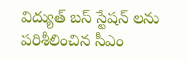విద్యుత్ బస్ స్టేషన్ లను పరిశీలించిన సీఎం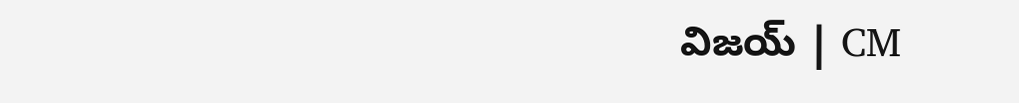విజయ్ | CM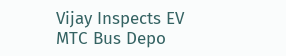Vijay Inspects EV MTC Bus Depo